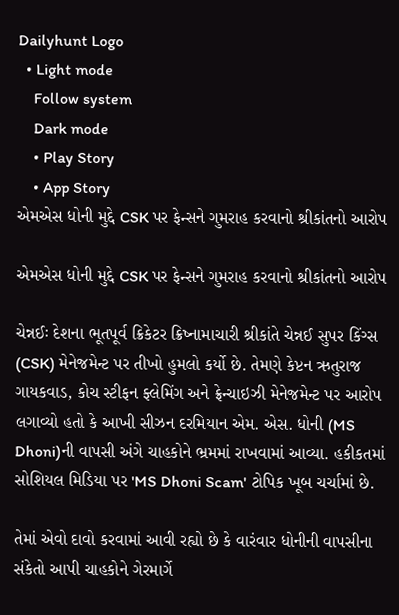Dailyhunt Logo
  • Light mode
    Follow system
    Dark mode
    • Play Story
    • App Story
એમએસ ધોની મુદ્દે CSK પર ફેન્સને ગુમરાહ કરવાનો શ્રીકાંતનો આરોપ

એમએસ ધોની મુદ્દે CSK પર ફેન્સને ગુમરાહ કરવાનો શ્રીકાંતનો આરોપ

ચેન્નઈઃ દેશના ભૂતપૂર્વ ક્રિકેટર ક્રિષ્નામાચારી શ્રીકાંતે ચેન્નઈ સુપર કિંગ્સ (CSK) મેનેજમેન્ટ પર તીખો હુમલો કર્યો છે. તેમણે કેપ્ટન ઋતુરાજ ગાયકવાડ, કોચ સ્ટીફન ફ્લેમિંગ અને ફ્રેન્ચાઇઝી મેનેજમેન્ટ પર આરોપ લગાવ્યો હતો કે આખી સીઝન દરમિયાન એમ. એસ. ધોની (MS Dhoni)ની વાપસી અંગે ચાહકોને ભ્રમમાં રાખવામાં આવ્યા. હકીકતમાં સોશિયલ મિડિયા પર 'MS Dhoni Scam' ટોપિક ખૂબ ચર્ચામાં છે.

તેમાં એવો દાવો કરવામાં આવી રહ્યો છે કે વારંવાર ધોનીની વાપસીના સંકેતો આપી ચાહકોને ગેરમાર્ગે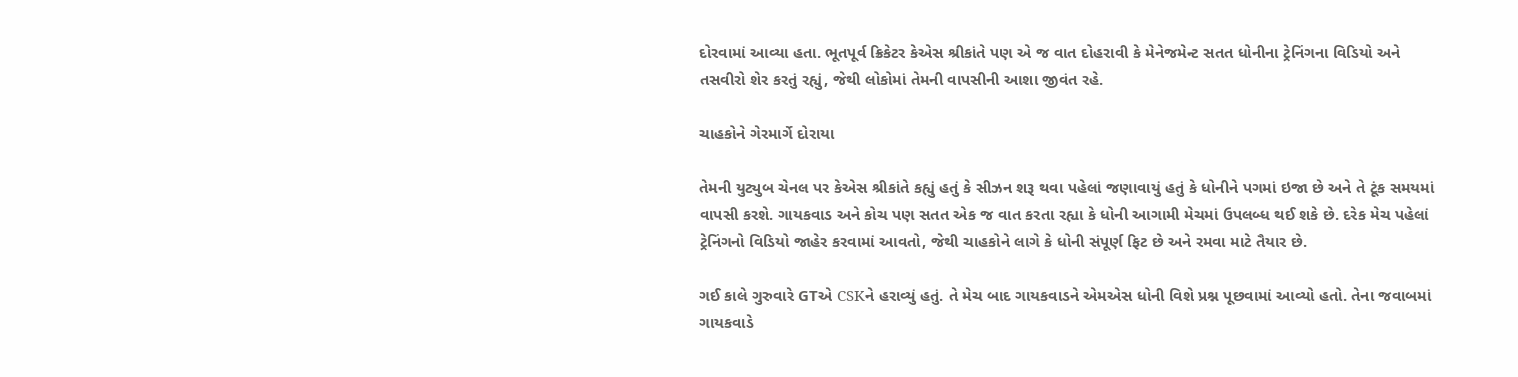દોરવામાં આવ્યા હતા. ભૂતપૂર્વ ક્રિકેટર કેએસ શ્રીકાંતે પણ એ જ વાત દોહરાવી કે મેનેજમેન્ટ સતત ધોનીના ટ્રેનિંગના વિડિયો અને તસવીરો શેર કરતું રહ્યું, જેથી લોકોમાં તેમની વાપસીની આશા જીવંત રહે.

ચાહકોને ગેરમાર્ગે દોરાયા

તેમની યુટ્યુબ ચેનલ પર કેએસ શ્રીકાંતે કહ્યું હતું કે સીઝન શરૂ થવા પહેલાં જણાવાયું હતું કે ધોનીને પગમાં ઇજા છે અને તે ટૂંક સમયમાં વાપસી કરશે. ગાયકવાડ અને કોચ પણ સતત એક જ વાત કરતા રહ્યા કે ધોની આગામી મેચમાં ઉપલબ્ધ થઈ શકે છે. દરેક મેચ પહેલાં ટ્રેનિંગનો વિડિયો જાહેર કરવામાં આવતો, જેથી ચાહકોને લાગે કે ધોની સંપૂર્ણ ફિટ છે અને રમવા માટે તૈયાર છે.

ગઈ કાલે ગુરુવારે GTએ CSKને હરાવ્યું હતું. તે મેચ બાદ ગાયકવાડને એમએસ ધોની વિશે પ્રશ્ન પૂછવામાં આવ્યો હતો. તેના જવાબમાં ગાયકવાડે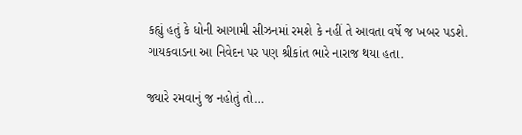કહ્યું હતું કે ધોની આગામી સીઝનમાં રમશે કે નહીં તે આવતા વર્ષે જ ખબર પડશે. ગાયકવાડના આ નિવેદન પર પણ શ્રીકાંત ભારે નારાજ થયા હતા.

જ્યારે રમવાનું જ નહોતું તો…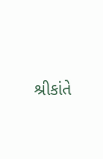શ્રીકાંતે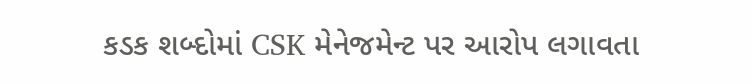કડક શબ્દોમાં CSK મેનેજમેન્ટ પર આરોપ લગાવતા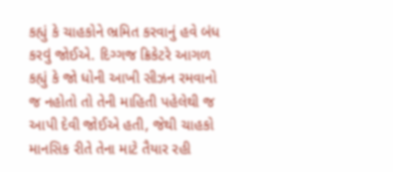કહ્યું કે ચાહકોને ભ્રમિત કરવાનું હવે બંધ કરવું જોઈએ. દિગ્ગજ ક્રિકેટરે આગળ કહ્યું કે જો ધોની આખી સીઝન રમવાનો જ નહોતો તો તેની માહિતી પહેલેથી જ આપી દેવી જોઈએ હતી, જેથી ચાહકો માનસિક રીતે તેના માટે તૈયાર રહી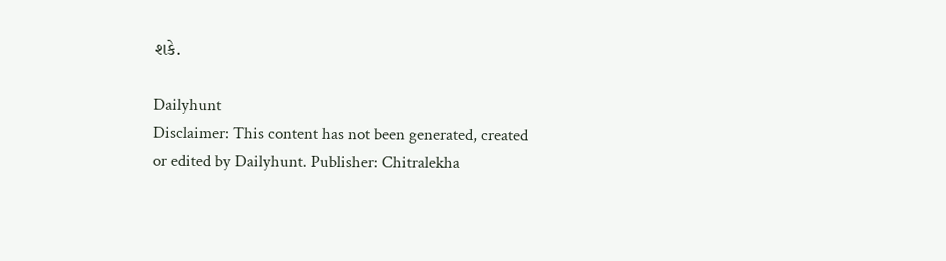શકે.

Dailyhunt
Disclaimer: This content has not been generated, created or edited by Dailyhunt. Publisher: Chitralekha